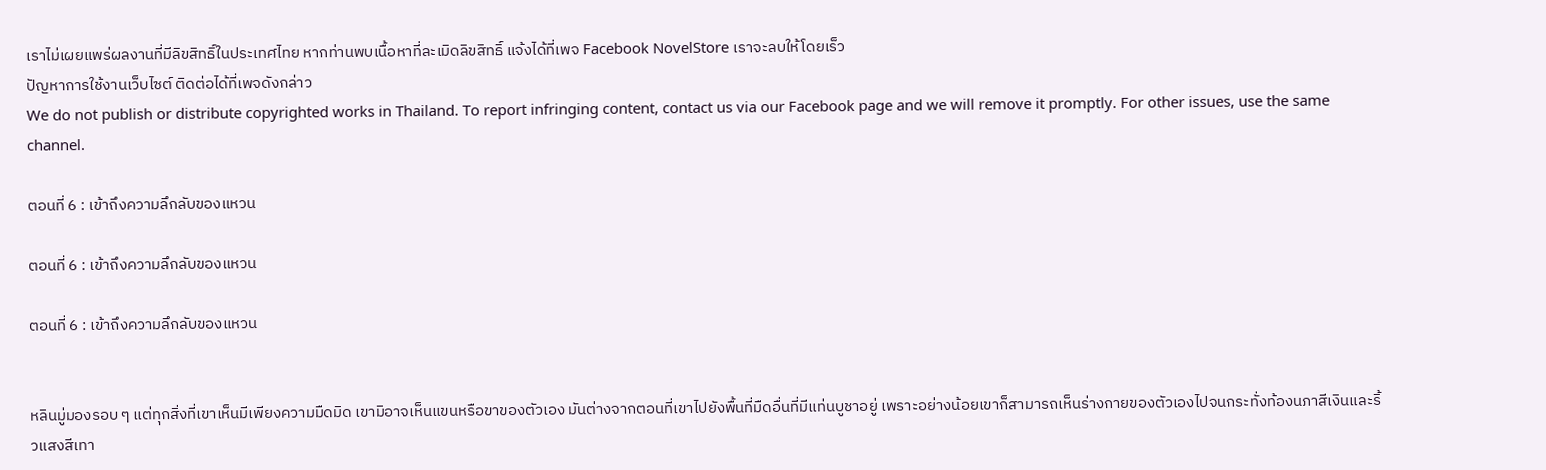เราไม่เผยแพร่ผลงานที่มีลิขสิทธิ์ในประเทศไทย หากท่านพบเนื้อหาที่ละเมิดลิขสิทธิ์ แจ้งได้ที่เพจ Facebook NovelStore เราจะลบให้โดยเร็ว
ปัญหาการใช้งานเว็บไซต์ ติดต่อได้ที่เพจดังกล่าว
We do not publish or distribute copyrighted works in Thailand. To report infringing content, contact us via our Facebook page and we will remove it promptly. For other issues, use the same channel.

ตอนที่ 6 : เข้าถึงความลึกลับของแหวน

ตอนที่ 6 : เข้าถึงความลึกลับของแหวน

ตอนที่ 6 : เข้าถึงความลึกลับของแหวน


หลินมู่มองรอบ ๆ แต่ทุกสิ่งที่เขาเห็นมีเพียงความมืดมิด เขามิอาจเห็นแขนหรือขาของตัวเอง มันต่างจากตอนที่เขาไปยังพื้นที่มืดอื่นที่มีแท่นบูชาอยู่ เพราะอย่างน้อยเขาก็สามารถเห็นร่างกายของตัวเองไปจนกระทั่งท้องนภาสีเงินและริ้วแสงสีเทา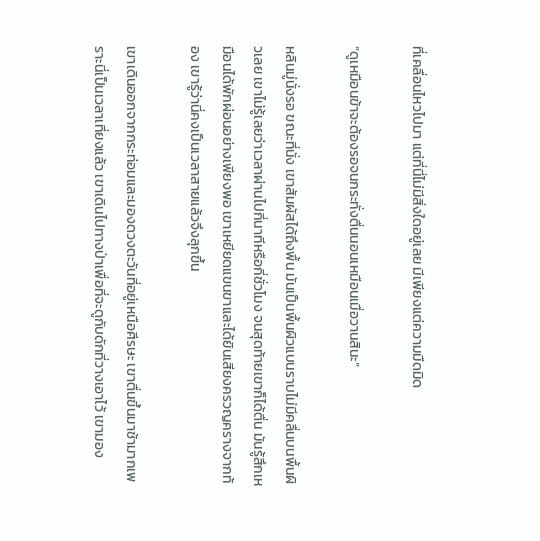ที่เคลื่อนไหวไปมา แต่ที่นี่ไม่มีสิ่งใดอยู่เลย มีเพียงแต่ความมืดมิด

“ดูเหมือนข้าจะต้องรอจนกระทั่งตื่นนอนเหมือนเมื่อวานสินะ”

หลินมู่นั่งรอ ขณะที่นั่ง เขาสัมผัสได้ถึงพื้น มันเป็นพื้นผิวแบนราบไม่มีคลื่นบนพื้นผิวเลย เขาไม่รู้เลยว่าเวลาผ่านไปกี่นาทีหรือกี่ชั่วโมง จนสุดท้ายเขาก็ได้ตื่น มันรู้สึกเหมือนได้พักผ่อนอย่างเพียงพอ เขาเหยียดแขนขาและได้ยินเสียงครวญครางจากท้อง เขารู้ว่านี่คงเป็นเวลาสายแล้วจึงลุกขึ้น

เขาเดินออกจากกระท่อมและมองดวงตะวันที่อยู่เหนือศีรษะ เขาตื่นขึ้นมาช้ามากเพราะนี่เป็นเวลาเที่ยงแล้ว เขาเดินไปทางป่าเพื่อที่จะดูกับดักที่วางเอาไว้ เขามอง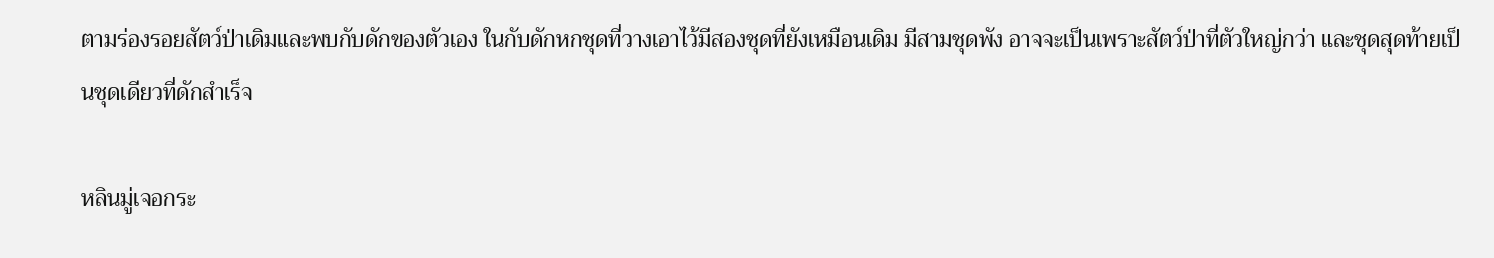ตามร่องรอยสัตว์ป่าเดิมและพบกับดักของตัวเอง ในกับดักหกชุดที่วางเอาไว้มีสองชุดที่ยังเหมือนเดิม มีสามชุดพัง อาจจะเป็นเพราะสัตว์ป่าที่ตัวใหญ่กว่า และชุดสุดท้ายเป็นชุดเดียวที่ดักสำเร็จ

หลินมู่เจอกระ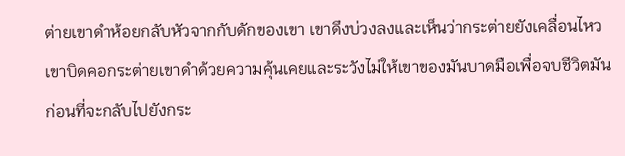ต่ายเขาดำห้อยกลับหัวจากกับดักของเขา เขาดึงบ่วงลงและเห็นว่ากระต่ายยังเคลื่อนไหว เขาบิดคอกระต่ายเขาดำด้วยความคุ้นเคยและระวังไม่ให้เขาของมันบาดมือเพื่อจบชีวิตมัน ก่อนที่จะกลับไปยังกระ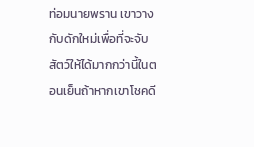ท่อมนายพราน เขาวางกับดักใหม่เพื่อที่จะจับสัตว์ให้ได้มากกว่านี้ในตอนเย็นถ้าหากเขาโชคดี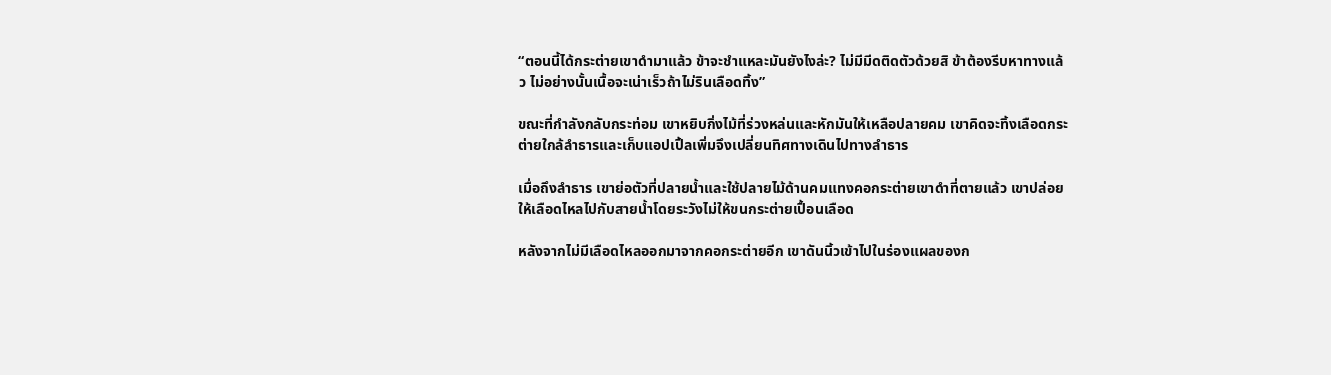“ตอนนี้ได้กระต่ายเขาดำมาแล้ว ข้าจะชำแหละมันยังไงล่ะ? ไม่มีมีดติดตัวด้วยสิ ข้าต้องรีบหาทางแล้ว ไม่อย่างนั้นเนื้อจะเน่าเร็วถ้าไม่รินเลือดทิ้ง”

ขณะที่กำลังกลับกระท่อม เขาหยิบกิ่งไม้ที่ร่วงหล่นและหักมันให้เหลือปลายคม เขาคิดจะทิ้งเลือดกระต่ายใกล้ลำธารและเก็บแอปเปิ้ลเพิ่มจึงเปลี่ยนทิศทางเดินไปทางลำธาร

เมื่อถึงลำธาร เขาย่อตัวที่ปลายน้ำและใช้ปลายไม้ด้านคมแทงคอกระต่ายเขาดำที่ตายแล้ว เขาปล่อยให้เลือดไหลไปกับสายน้ำโดยระวังไม่ให้ขนกระต่ายเปื้อนเลือด

หลังจากไม่มีเลือดไหลออกมาจากคอกระต่ายอีก เขาดันนิ้วเข้าไปในร่องแผลของก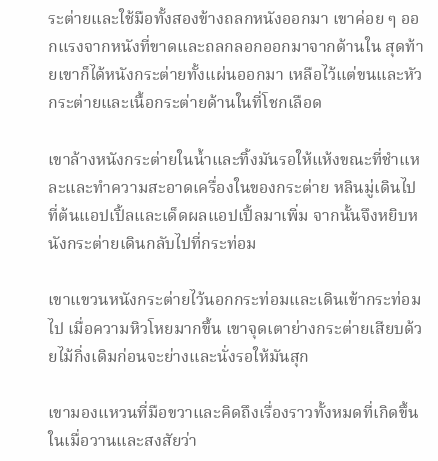ระต่ายและใช้มือทั้งสองข้างถลกหนังออกมา เขาค่อย ๆ ออกแรงจากหนังที่ขาดและถลกลอกออกมาจากด้านใน สุดท้ายเขาก็ได้หนังกระต่ายทั้งแผ่นออกมา เหลือไว้แต่ขนและหัวกระต่ายและเนื้อกระต่ายด้านในที่โชกเลือด

เขาล้างหนังกระต่ายในน้ำและทิ้งมันรอให้แห้งขณะที่ชำแหละและทำความสะอาดเครื่องในของกระต่าย หลินมู่เดินไปที่ต้นแอปเปิ้ลและเด็ดผลแอปเปิ้ลมาเพิ่ม จากนั้นจึงหยิบหนังกระต่ายเดินกลับไปที่กระท่อม

เขาแขวนหนังกระต่ายไว้นอกกระท่อมและเดินเข้ากระท่อมไป เมื่อความหิวโหยมากขึ้น เขาจุดเตาย่างกระต่ายเสียบด้วยไม้กิ่งเดิมก่อนจะย่างและนั่งรอให้มันสุก

เขามองแหวนที่มือขวาและคิดถึงเรื่องราวทั้งหมดที่เกิดขึ้นในเมื่อวานและสงสัยว่า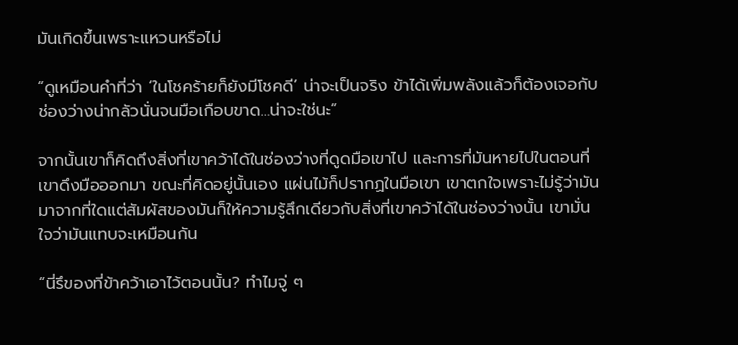มันเกิดขึ้นเพราะแหวนหรือไม่

“ดูเหมือนคำที่ว่า ‘ในโชคร้ายก็ยังมีโชคดี’ น่าจะเป็นจริง ข้าได้เพิ่มพลังแล้วก็ต้องเจอกับช่องว่างน่ากลัวนั่นจนมือเกือบขาด…น่าจะใช่นะ”

จากนั้นเขาก็คิดถึงสิ่งที่เขาคว้าได้ในช่องว่างที่ดูดมือเขาไป และการที่มันหายไปในตอนที่เขาดึงมือออกมา ขณะที่คิดอยู่นั้นเอง แผ่นไม้ก็ปรากฏในมือเขา เขาตกใจเพราะไม่รู้ว่ามันมาจากที่ใดแต่สัมผัสของมันก็ให้ความรู้สึกเดียวกับสิ่งที่เขาคว้าได้ในช่องว่างนั้น เขามั่นใจว่ามันแทบจะเหมือนกัน

“นี่รึของที่ข้าคว้าเอาไว้ตอนนั้น? ทำไมจู่ ๆ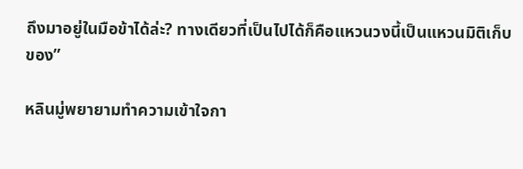ถึงมาอยู่ในมือข้าได้ล่ะ? ทางเดียวที่เป็นไปได้ก็คือแหวนวงนี้เป็นแหวนมิติเก็บของ”

หลินมู่พยายามทำความเข้าใจกา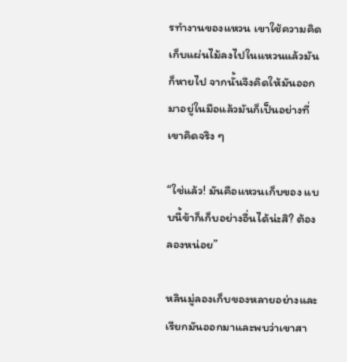รทำงานของแหวน เขาใช้ความคิดเก็บแผ่นไม้ลงไปในแหวนแล้วมันก็หายไป จากนั้นจึงคิดให้มันออกมาอยู่ในมือแล้วมันก็เป็นอย่างที่เขาคิดจริง ๆ

“ใช่แล้ว! มันคือแหวนเก็บของ แบบนี้ข้าก็เก็บอย่างอื่นได้น่ะสิ? ต้องลองหน่อย”

หลินมู่ลองเก็บของหลายอย่างและเรียกมันออกมาและพบว่าเขาสา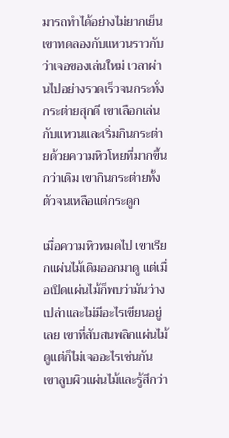มารถทำได้อย่างไม่ยากเย็น เขาทดลองกับแหวนราวกับว่าเจอของเล่นใหม่ เวลาผ่านไปอย่างรวดเร็วจนกระทั่งกระต่ายสุกดี เขาเลือกเล่นกับแหวนและเริ่มกินกระต่ายด้วยความหิวโหยที่มากขึ้นกว่าเดิม เขากินกระต่ายทั้งตัวจนเหลือแต่กระดูก

เมื่อความหิวหมดไป เขาเรียกแผ่นไม้เดิมออกมาดู แต่เมื่อเปิดแผ่นไม้ก็พบว่ามันว่างเปล่าและไม่มีอะไรเขียนอยู่เลย เขาที่สับสนพลิกแผ่นไม้ดูแต่ก็ไม่เจออะไรเช่นกัน เขาลูบผิวแผ่นไม้และรู้สึกว่า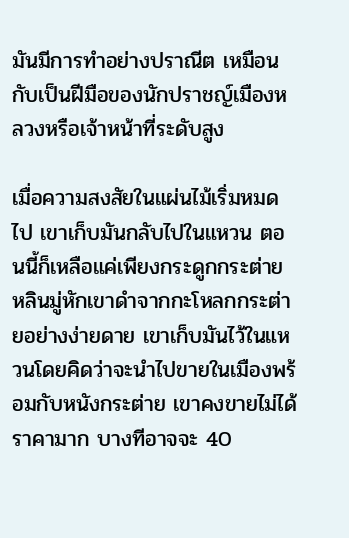มันมีการทำอย่างปราณีต เหมือนกับเป็นฝีมือของนักปราชญ์เมืองหลวงหรือเจ้าหน้าที่ระดับสูง

เมื่อความสงสัยในแผ่นไม้เริ่มหมดไป เขาเก็บมันกลับไปในแหวน ตอนนี้ก็เหลือแค่เพียงกระดูกกระต่าย หลินมู่หักเขาดำจากกะโหลกกระต่ายอย่างง่ายดาย เขาเก็บมันไว้ในแหวนโดยคิดว่าจะนำไปขายในเมืองพร้อมกับหนังกระต่าย เขาคงขายไม่ได้ราคามาก บางทีอาจจะ 40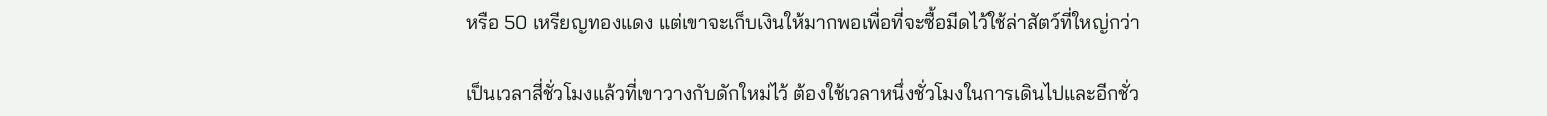หรือ 50 เหรียญทองแดง แต่เขาจะเก็บเงินให้มากพอเพื่อที่จะซื้อมีดไว้ใช้ล่าสัตว์ที่ใหญ่กว่า

เป็นเวลาสี่ชั่วโมงแล้วที่เขาวางกับดักใหม่ไว้ ต้องใช้เวลาหนึ่งชั่วโมงในการเดินไปและอีกชั่ว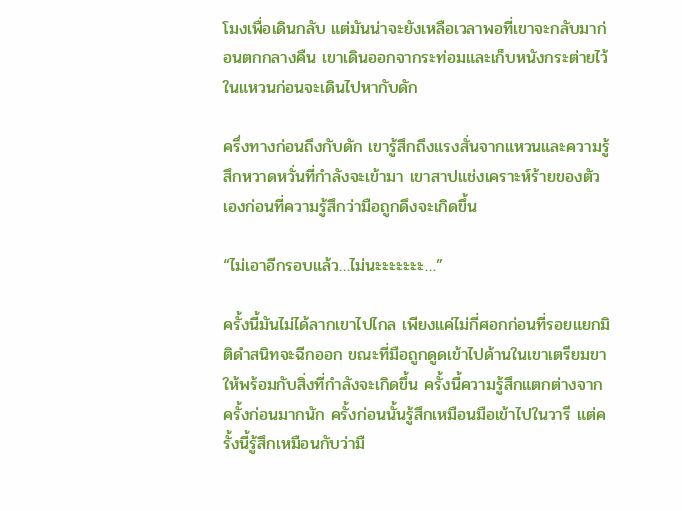โมงเพื่อเดินกลับ แต่มันน่าจะยังเหลือเวลาพอที่เขาจะกลับมาก่อนตกกลางคืน เขาเดินออกจากระท่อมและเก็บหนังกระต่ายไว้ในแหวนก่อนจะเดินไปหากับดัก

ครึ่งทางก่อนถึงกับดัก เขารู้สึกถึงแรงสั่นจากแหวนและความรู้สึกหวาดหวั่นที่กำลังจะเข้ามา เขาสาปแช่งเคราะห์ร้ายของตัวเองก่อนที่ความรู้สึกว่ามือถูกดึงจะเกิดขึ้น

“ไม่เอาอีกรอบแล้ว…ไม่นะะะะะะะ…”

ครั้งนี้มันไม่ได้ลากเขาไปไกล เพียงแค่ไม่กี่ศอกก่อนที่รอยแยกมิติดำสนิทจะฉีกออก ขณะที่มือถูกดูดเข้าไปด้านในเขาเตรียมขาให้พร้อมกับสิ่งที่กำลังจะเกิดขึ้น ครั้งนี้ความรู้สึกแตกต่างจากครั้งก่อนมากนัก ครั้งก่อนนั้นรู้สึกเหมือนมือเข้าไปในวารี แต่ครั้งนี้รู้สึกเหมือนกับว่ามื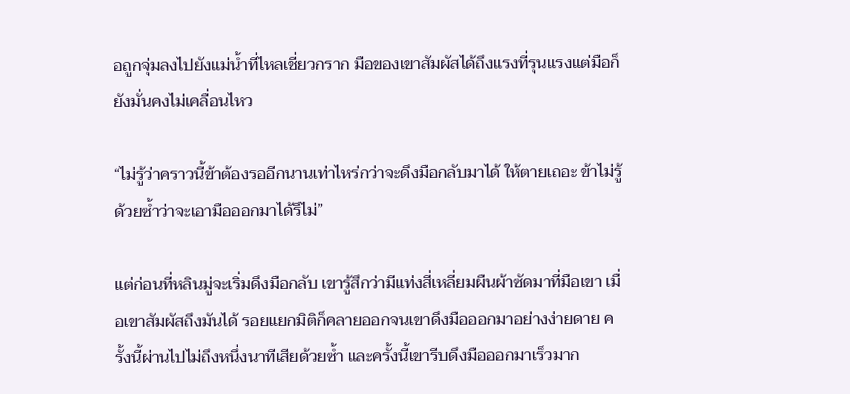อถูกจุ่มลงไปยังแม่น้ำที่ไหลเชี่ยวกราก มือของเขาสัมผัสได้ถึงแรงที่รุนแรงแต่มือก็ยังมั่นคงไม่เคลื่อนไหว

“ไม่รู้ว่าคราวนี้ข้าต้องรออีกนานเท่าไหร่กว่าจะดึงมือกลับมาได้ ให้ตายเถอะ ข้าไม่รู้ด้วยซ้ำว่าจะเอามือออกมาได้รึไม่”

แต่ก่อนที่หลินมู่จะเริ่มดึงมือกลับ เขารู้สึกว่ามีแท่งสี่เหลี่ยมผืนผ้าซัดมาที่มือเขา เมื่อเขาสัมผัสถึงมันได้ รอยแยกมิติก็คลายออกจนเขาดึงมือออกมาอย่างง่ายดาย ครั้งนี้ผ่านไปไม่ถึงหนึ่งนาทีเสียด้วยซ้ำ และครั้งนี้เขารีบดึงมือออกมาเร็วมาก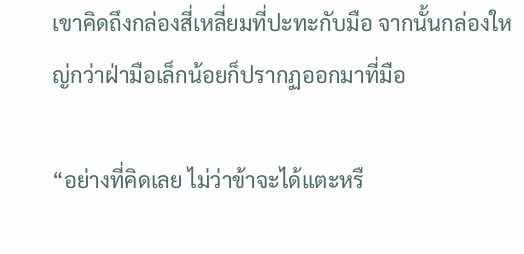เขาคิดถึงกล่องสี่เหลี่ยมที่ปะทะกับมือ จากนั้นกล่องใหญ่กว่าฝ่ามือเล็กน้อยก็ปรากฏออกมาที่มือ

“อย่างที่คิดเลย ไม่ว่าข้าจะได้แตะหรื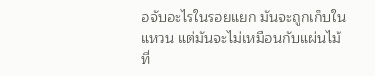อจับอะไรในรอยแยก มันจะถูกเก็บในแหวน แต่มันจะไม่เหมือนกับแผ่นไม้ที่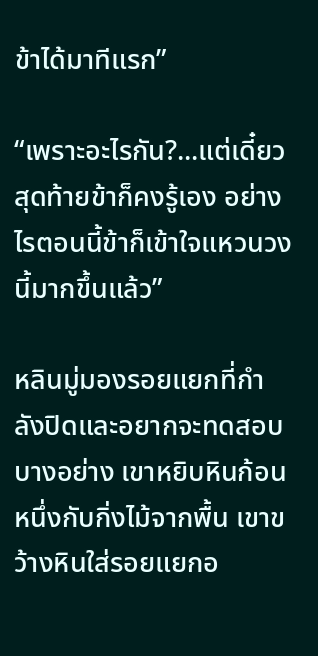ข้าได้มาทีแรก”

“เพราะอะไรกัน?...แต่เดี๋ยวสุดท้ายข้าก็คงรู้เอง อย่างไรตอนนี้ข้าก็เข้าใจแหวนวงนี้มากขึ้นแล้ว”

หลินมู่มองรอยแยกที่กำลังปิดและอยากจะทดสอบบางอย่าง เขาหยิบหินก้อนหนึ่งกับกิ่งไม้จากพื้น เขาขว้างหินใส่รอยแยกอ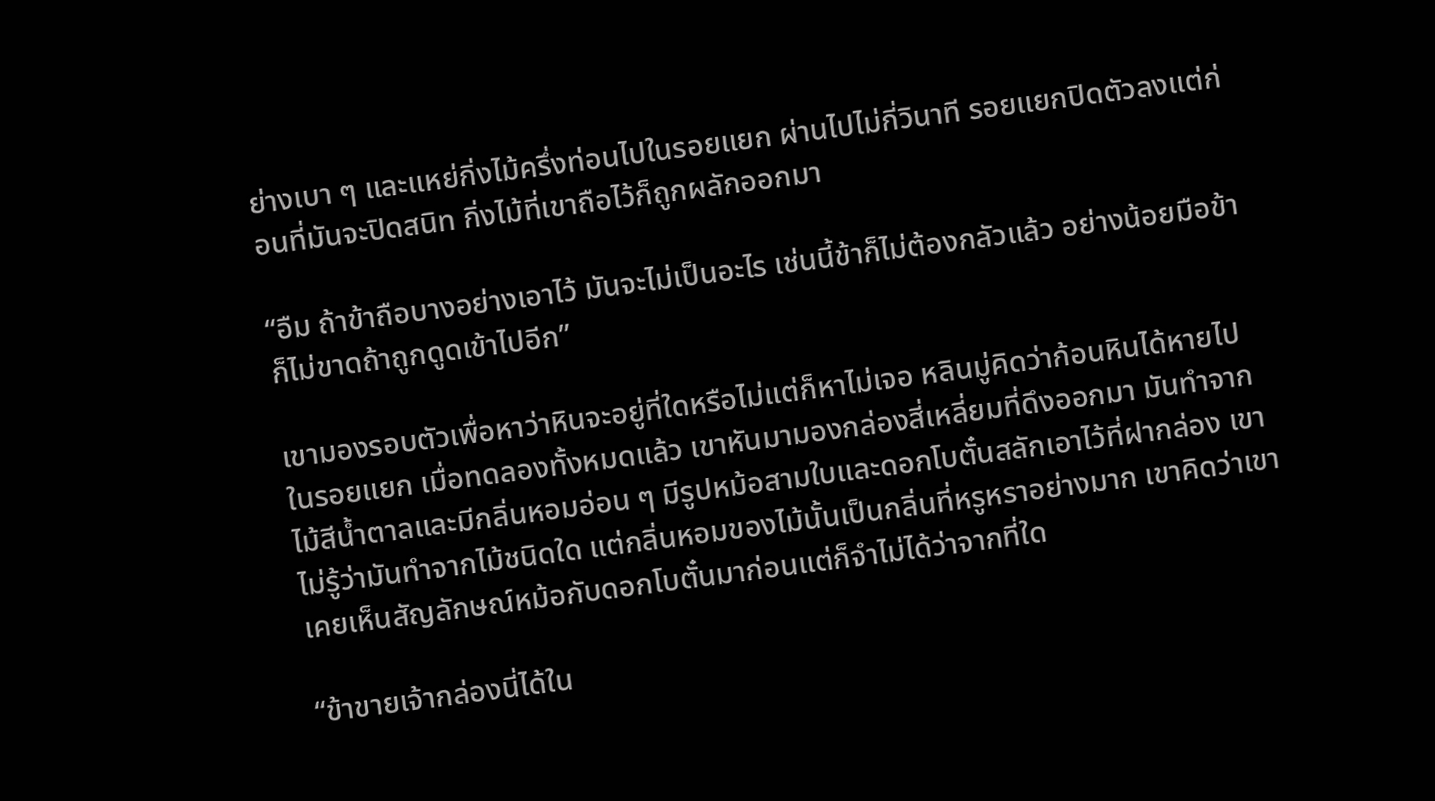ย่างเบา ๆ และแหย่กิ่งไม้ครึ่งท่อนไปในรอยแยก ผ่านไปไม่กี่วินาที รอยแยกปิดตัวลงแต่ก่อนที่มันจะปิดสนิท กิ่งไม้ที่เขาถือไว้ก็ถูกผลักออกมา

“อืม ถ้าข้าถือบางอย่างเอาไว้ มันจะไม่เป็นอะไร เช่นนี้ข้าก็ไม่ต้องกลัวแล้ว อย่างน้อยมือข้าก็ไม่ขาดถ้าถูกดูดเข้าไปอีก”

เขามองรอบตัวเพื่อหาว่าหินจะอยู่ที่ใดหรือไม่แต่ก็หาไม่เจอ หลินมู่คิดว่าก้อนหินได้หายไปในรอยแยก เมื่อทดลองทั้งหมดแล้ว เขาหันมามองกล่องสี่เหลี่ยมที่ดึงออกมา มันทำจากไม้สีน้ำตาลและมีกลิ่นหอมอ่อน ๆ มีรูปหม้อสามใบและดอกโบตั๋นสลักเอาไว้ที่ฝากล่อง เขาไม่รู้ว่ามันทำจากไม้ชนิดใด แต่กลิ่นหอมของไม้นั้นเป็นกลิ่นที่หรูหราอย่างมาก เขาคิดว่าเขาเคยเห็นสัญลักษณ์หม้อกับดอกโบตั๋นมาก่อนแต่ก็จำไม่ได้ว่าจากที่ใด

“ข้าขายเจ้ากล่องนี่ได้ใน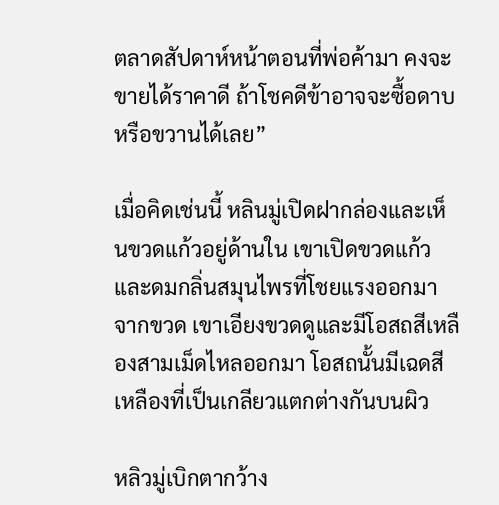ตลาดสัปดาห์หน้าตอนที่พ่อค้ามา คงจะขายได้ราคาดี ถ้าโชคดีข้าอาจจะซื้อดาบหรือขวานได้เลย”

เมื่อคิดเช่นนี้ หลินมู่เปิดฝากล่องและเห็นขวดแก้วอยู่ด้านใน เขาเปิดขวดแก้วและดมกลิ่นสมุนไพรที่โชยแรงออกมาจากขวด เขาเอียงขวดดูและมีโอสถสีเหลืองสามเม็ดไหลออกมา โอสถนั้นมีเฉดสีเหลืองที่เป็นเกลียวแตกต่างกันบนผิว

หลิวมู่เบิกตากว้าง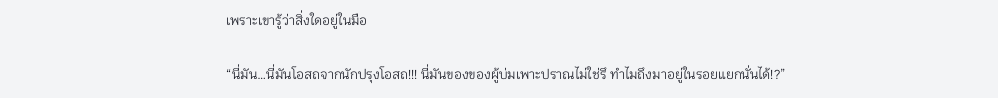เพราะเขารู้ว่าสิ่งใดอยู่ในมือ

“นี่มัน…นี่มันโอสถจากนักปรุงโอสถ!!! นี่มันของของผู้บ่มเพาะปราณไม่ใช่รึ ทำไมถึงมาอยู่ในรอยแยกนั่นได้!?”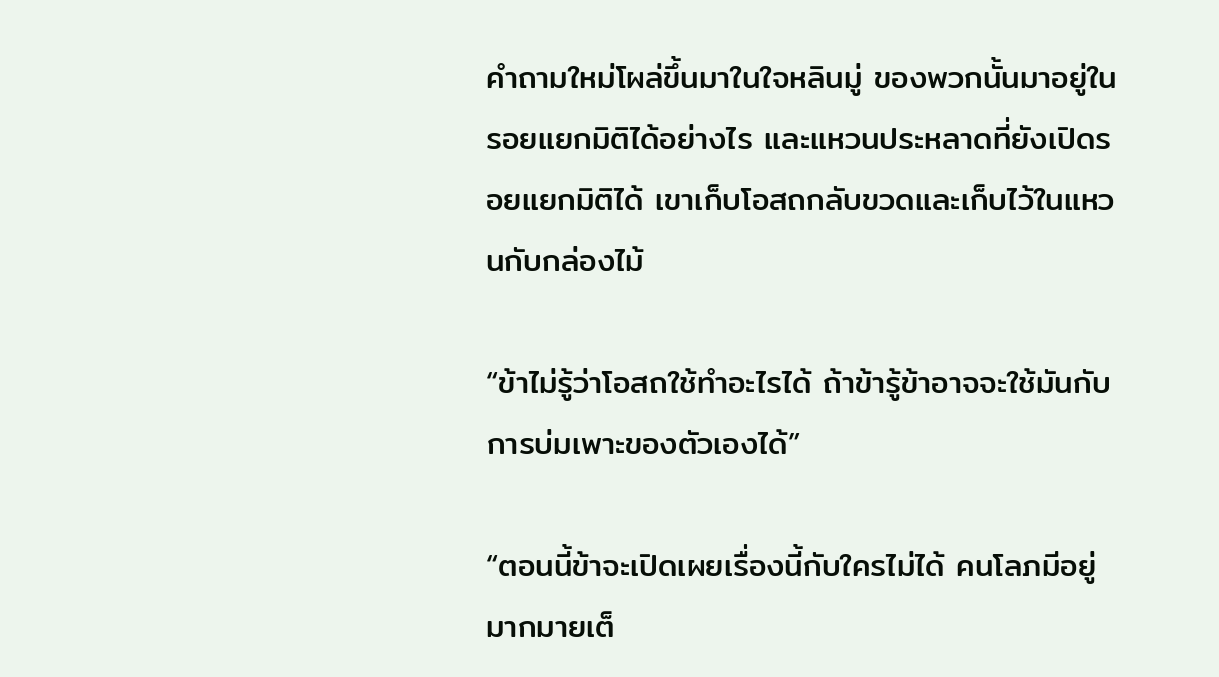คำถามใหม่โผล่ขึ้นมาในใจหลินมู่ ของพวกนั้นมาอยู่ในรอยแยกมิติได้อย่างไร และแหวนประหลาดที่ยังเปิดรอยแยกมิติได้ เขาเก็บโอสถกลับขวดและเก็บไว้ในแหวนกับกล่องไม้

“ข้าไม่รู้ว่าโอสถใช้ทำอะไรได้ ถ้าข้ารู้ข้าอาจจะใช้มันกับการบ่มเพาะของตัวเองได้”

“ตอนนี้ข้าจะเปิดเผยเรื่องนี้กับใครไม่ได้ คนโลภมีอยู่มากมายเต็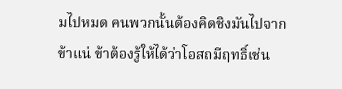มไปหมด คนพวกนั้นต้องคิดชิงมันไปจากข้าแน่ ข้าต้องรู้ให้ได้ว่าโอสถมีฤทธิ์เช่น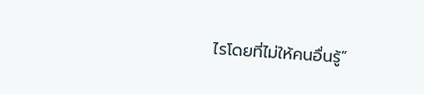ไรโดยที่ไม่ให้คนอื่นรู้”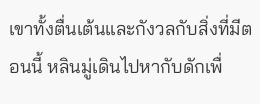เขาทั้งตื่นเต้นและกังวลกับสิ่งที่มีตอนนี้ หลินมู่เดินไปหากับดักเพื่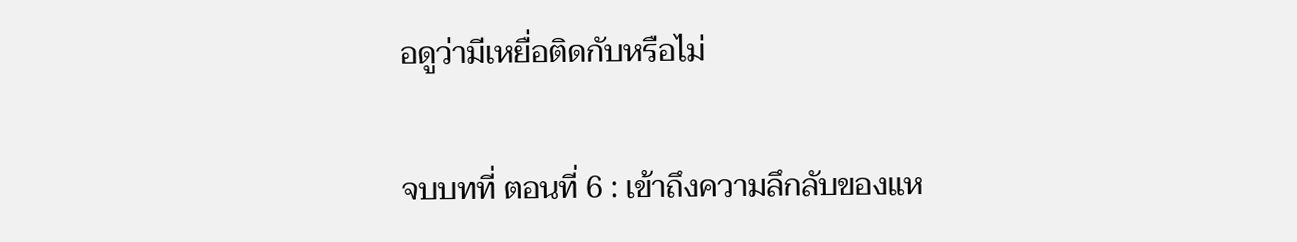อดูว่ามีเหยื่อติดกับหรือไม่

จบบทที่ ตอนที่ 6 : เข้าถึงความลึกลับของแห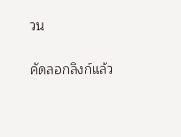วน

คัดลอกลิงก์แล้ว